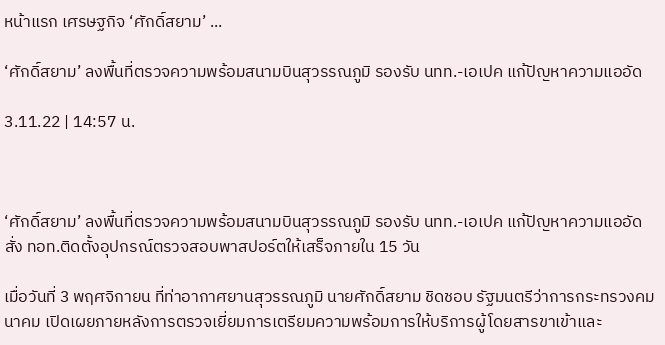หน้าแรก เศรษฐกิจ ‘ศักดิ์สยาม’ ...

‘ศักดิ์สยาม’ ลงพื้นที่ตรวจความพร้อมสนามบินสุวรรณภูมิ รองรับ นทท.-เอเปค แก้ปัญหาความแออัด

3.11.22 | 14:57 น.



‘ศักดิ์สยาม’ ลงพื้นที่ตรวจความพร้อมสนามบินสุวรรณภูมิ รองรับ นทท.-เอเปค แก้ปัญหาความแออัด สั่ง ทอท.ติดตั้งอุปกรณ์ตรวจสอบพาสปอร์ตให้เสร็จภายใน 15 วัน

เมื่อวันที่ 3 พฤศจิกายน ที่ท่าอากาศยานสุวรรณภูมิ นายศักดิ์สยาม ชิดชอบ รัฐมนตรีว่าการกระทรวงคมนาคม เปิดเผยภายหลังการตรวจเยี่ยมการเตรียมความพร้อมการให้บริการผู้โดยสารขาเข้าและ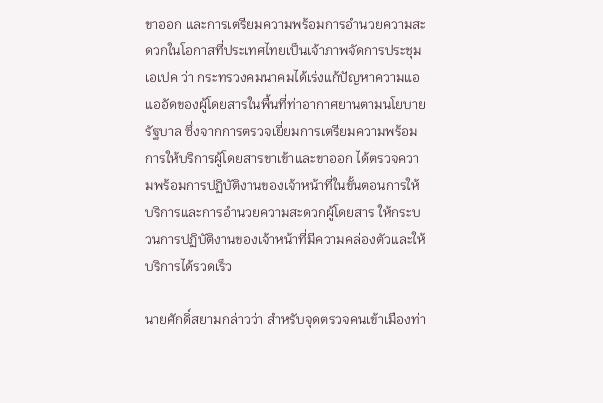ขาออก และการเตรียมความพร้อมการอำนวยความสะดวกในโอกาสที่ประเทศไทยเป็นเจ้าภาพจัดการประชุมเอเปค ว่า กระทรวงคมนาคมได้เร่งแก้ปัญหาความแอแออัดของผู้โดยสารในพื้นที่ท่าอากาศยานตามนโยบายรัฐบาล ซึ่งจากการตรวจเยี่ยมการเตรียมความพร้อมการให้บริการผู้โดยสารขาเข้าและขาออก ได้ตรวจความพร้อมการปฏิบัติงานของเจ้าหน้าที่ในขั้นตอนการให้บริการและการอำนวยความสะดวกผู้โดยสาร ให้กระบวนการปฏิบัติงานของเจ้าหน้าที่มีความคล่องตัวและให้บริการได้รวดเร็ว

นายศักดิ์สยามกล่าวว่า สำหรับจุดตรวจคนเข้าเมืองท่า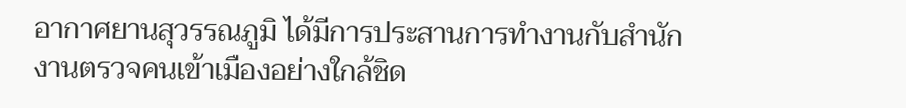อากาศยานสุวรรณภูมิ ได้มีการประสานการทำงานกับสำนักงานตรวจคนเข้าเมืองอย่างใกล้ชิด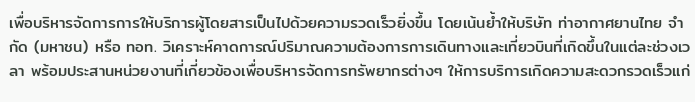เพื่อบริหารจัดการการให้บริการผู้โดยสารเป็นไปด้วยความรวดเร็วยิ่งขึ้น โดยเน้นย้ำให้บริษัท ท่าอากาศยานไทย จำกัด (มหาชน) หรือ ทอท. วิเคราะห์คาดการณ์ปริมาณความต้องการการเดินทางและเที่ยวบินที่เกิดขึ้นในแต่ละช่วงเวลา พร้อมประสานหน่วยงานที่เกี่ยวข้องเพื่อบริหารจัดการทรัพยากรต่างๆ ให้การบริการเกิดความสะดวกรวดเร็วแก่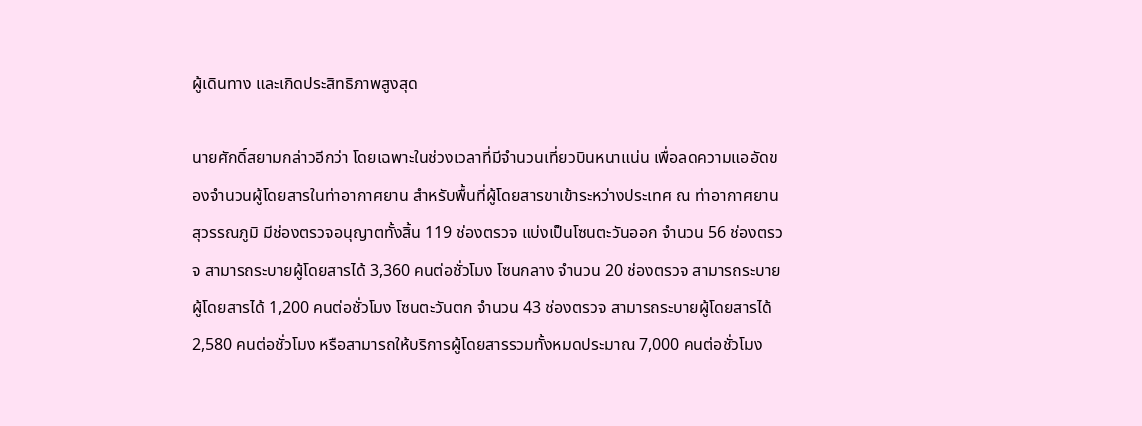ผู้เดินทาง และเกิดประสิทธิภาพสูงสุด

นายศักดิ์สยามกล่าวอีกว่า โดยเฉพาะในช่วงเวลาที่มีจำนวนเที่ยวบินหนาแน่น เพื่อลดความแออัดของจำนวนผู้โดยสารในท่าอากาศยาน สำหรับพื้นที่ผู้โดยสารขาเข้าระหว่างประเทศ ณ ท่าอากาศยานสุวรรณภูมิ มีช่องตรวจอนุญาตทั้งสิ้น 119 ช่องตรวจ แบ่งเป็นโซนตะวันออก จำนวน 56 ช่องตรวจ สามารถระบายผู้โดยสารได้ 3,360 คนต่อชั่วโมง โซนกลาง จำนวน 20 ช่องตรวจ สามารถระบายผู้โดยสารได้ 1,200 คนต่อชั่วโมง โซนตะวันตก จำนวน 43 ช่องตรวจ สามารถระบายผู้โดยสารได้ 2,580 คนต่อชั่วโมง หรือสามารถให้บริการผู้โดยสารรวมทั้งหมดประมาณ 7,000 คนต่อชั่วโมง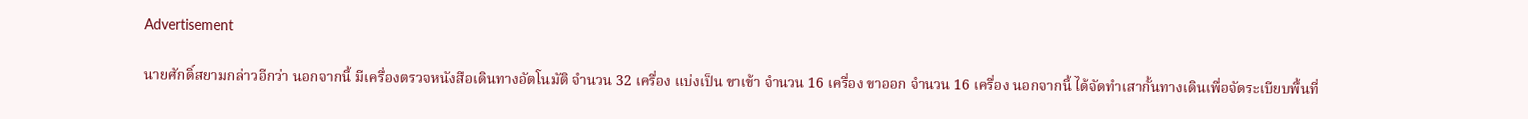Advertisement

นายศักดิ์สยามกล่าวอีกว่า นอกจากนี้ มีเครื่องตรวจหนังสือเดินทางอัตโนมัติ จำนวน 32 เครื่อง แบ่งเป็น ขาเข้า จำนวน 16 เครื่อง ขาออก จำนวน 16 เครื่อง นอกจากนี้ ได้จัดทำเสากั้นทางเดินเพื่อจัดระเบียบพื้นที่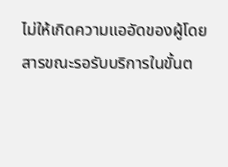ไม่ให้เกิดความแออัดของผู้โดยสารขณะรอรับบริการในขั้นต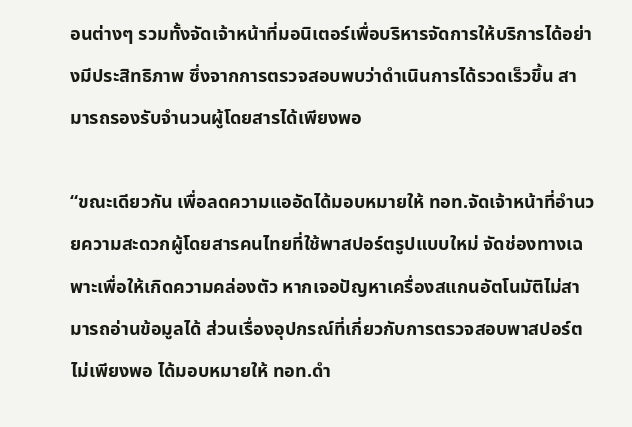อนต่างๆ รวมทั้งจัดเจ้าหน้าที่มอนิเตอร์เพื่อบริหารจัดการให้บริการได้อย่างมีประสิทธิภาพ ซึ่งจากการตรวจสอบพบว่าดำเนินการได้รวดเร็วขึ้น สามารถรองรับจำนวนผู้โดยสารได้เพียงพอ

“ขณะเดียวกัน เพื่อลดความแออัดได้มอบหมายให้ ทอท.จัดเจ้าหน้าที่อำนวยความสะดวกผู้โดยสารคนไทยที่ใช้พาสปอร์ตรูปแบบใหม่ จัดช่องทางเฉพาะเพื่อให้เกิดความคล่องตัว หากเจอปัญหาเครื่องสแกนอัตโนมัติไม่สามารถอ่านข้อมูลได้ ส่วนเรื่องอุปกรณ์ที่เกี่ยวกับการตรวจสอบพาสปอร์ตไม่เพียงพอ ได้มอบหมายให้ ทอท.ดำ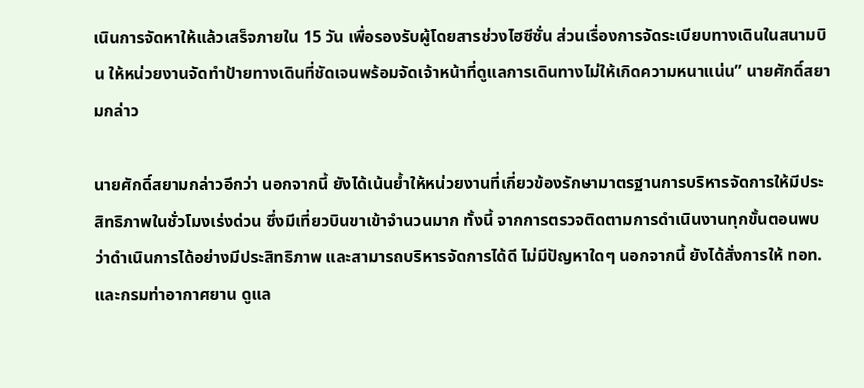เนินการจัดหาให้แล้วเสร็จภายใน 15 วัน เพื่อรองรับผู้โดยสารช่วงไฮซีซั่น ส่วนเรื่องการจัดระเบียบทางเดินในสนามบิน ให้หน่วยงานจัดทำป้ายทางเดินที่ชัดเจนพร้อมจัดเจ้าหน้าที่ดูแลการเดินทางไม่ให้เกิดความหนาแน่น” นายศักดิ์สยามกล่าว

นายศักดิ์สยามกล่าวอีกว่า นอกจากนี้ ยังได้เน้นย้ำให้หน่วยงานที่เกี่ยวข้องรักษามาตรฐานการบริหารจัดการให้มีประสิทธิภาพในชั่วโมงเร่งด่วน ซึ่งมีเที่ยวบินขาเข้าจำนวนมาก ทั้งนี้ จากการตรวจติดตามการดำเนินงานทุกขั้นตอนพบว่าดำเนินการได้อย่างมีประสิทธิภาพ และสามารถบริหารจัดการได้ดี ไม่มีปัญหาใดๆ นอกจากนี้ ยังได้สั่งการให้ ทอท. และกรมท่าอากาศยาน ดูแล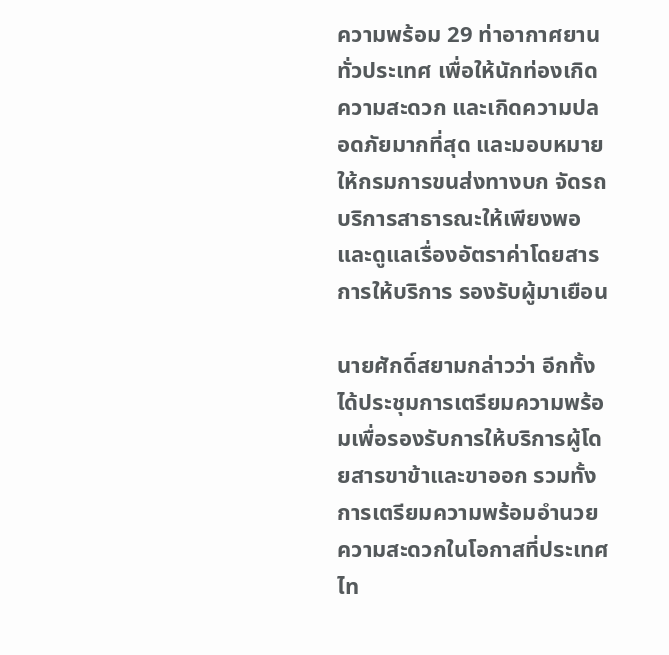ความพร้อม 29 ท่าอากาศยานทั่วประเทศ เพื่อให้นักท่องเกิดความสะดวก และเกิดความปลอดภัยมากที่สุด และมอบหมายให้กรมการขนส่งทางบก จัดรถบริการสาธารณะให้เพียงพอ และดูแลเรื่องอัตราค่าโดยสาร การให้บริการ รองรับผู้มาเยือน

นายศักดิ์สยามกล่าวว่า อีกทั้งได้ประชุมการเตรียมความพร้อมเพื่อรองรับการให้บริการผู้โดยสารขาข้าและขาออก รวมทั้งการเตรียมความพร้อมอำนวยความสะดวกในโอกาสที่ประเทศไท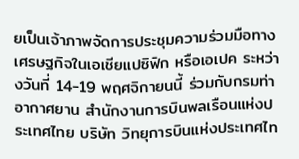ยเป็นเจ้าภาพจัดการประชุมความร่วมมือทางเศรษฐกิจในเอเชียแปซิฟิก หรือเอเปค ระหว่างวันที่ 14-19 พฤศจิกายนนี้ ร่วมกับกรมท่าอากาศยาน สำนักงานการบินพลเรือนแห่งประเทศไทย บริษัท วิทยุการบินแห่งประเทศไท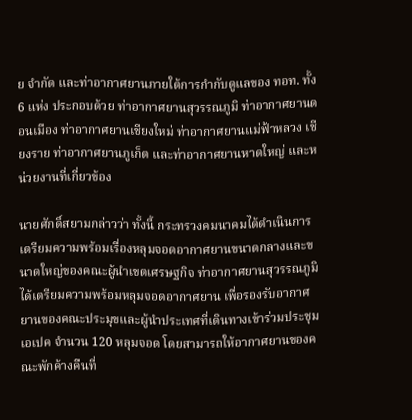ย จำกัด และท่าอากาศยานภายใต้การกำกับดูแลของ ทอท. ทั้ง 6 แห่ง ประกอบด้วย ท่าอากาศยานสุวรรณภูมิ ท่าอากาศยานดอนเมือง ท่าอากาศยานเชียงใหม่ ท่าอากาศยานแม่ฟ้าหลวง เชียงราย ท่าอากาศยานภูเก็ต และท่าอากาศยานหาดใหญ่ และหน่วยงานที่เกี่ยวข้อง

นายศักดิ์สยามกล่าวว่า ทั้งนี้ กระทรวงคมนาคมได้ดำเนินการเตรียมความพร้อมเรื่องหลุมจอดอากาศยานขนาดกลางและขนาดใหญ่ของคณะผู้นำเขตเศรษฐกิจ ท่าอากาศยานสุวรรณภูมิ ได้เตรียมความพร้อมหลุมจอดอากาศยาน เพื่อรองรับอากาศยานของคณะประมุขและผู้นำประเทศที่เดินทางเข้าร่วมประชุมเอเปค จำนวน 120 หลุมจอด โดยสามารถให้อากาศยานของคณะพักค้างคืนที่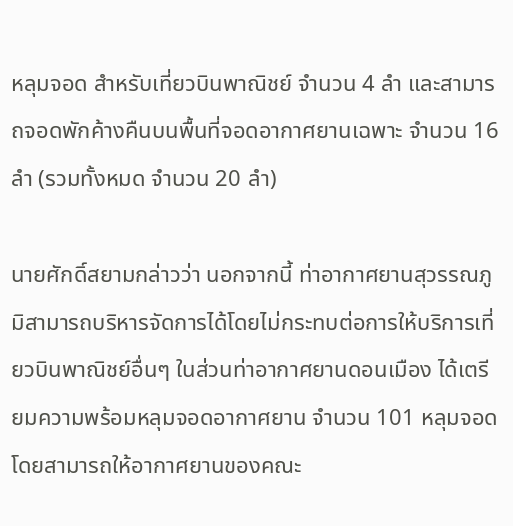หลุมจอด สำหรับเที่ยวบินพาณิชย์ จำนวน 4 ลำ และสามารถจอดพักค้างคืนบนพื้นที่จอดอากาศยานเฉพาะ จำนวน 16 ลำ (รวมทั้งหมด จำนวน 20 ลำ)

นายศักดิ์สยามกล่าวว่า นอกจากนี้ ท่าอากาศยานสุวรรณภูมิสามารถบริหารจัดการได้โดยไม่กระทบต่อการให้บริการเที่ยวบินพาณิชย์อื่นๆ ในส่วนท่าอากาศยานดอนเมือง ได้เตรียมความพร้อมหลุมจอดอากาศยาน จำนวน 101 หลุมจอด โดยสามารถให้อากาศยานของคณะ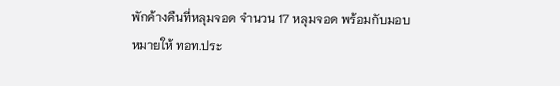พักค้างคืนที่หลุมจอด จำนวน 17 หลุมจอด พร้อมกับมอบหมายให้ ทอท.ประ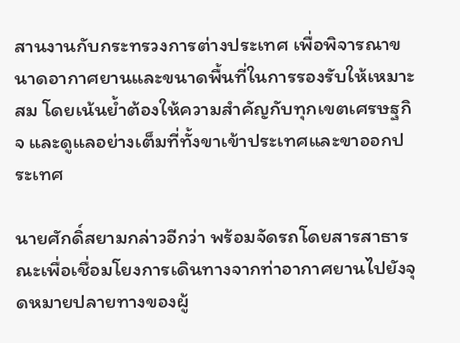สานงานกับกระทรวงการต่างประเทศ เพื่อพิจารณาขนาดอากาศยานและขนาดพื้นที่ในการรองรับให้เหมาะสม โดยเน้นย้ำต้องให้ความสำคัญกับทุกเขตเศรษฐกิจ และดูแลอย่างเต็มที่ทั้งขาเข้าประเทศและขาออกประเทศ

นายศักดิ์สยามกล่าวอีกว่า พร้อมจัดรถโดยสารสาธารณะเพื่อเชื่อมโยงการเดินทางจากท่าอากาศยานไปยังจุดหมายปลายทางของผู้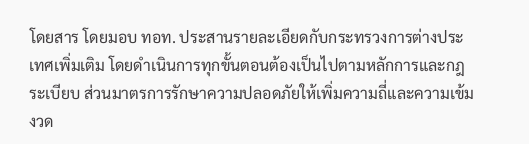โดยสาร โดยมอบ ทอท. ประสานรายละเอียดกับกระทรวงการต่างประเทศเพิ่มเติม โดยดำเนินการทุกขั้นตอนต้องเป็นไปตามหลักการและกฎระเบียบ ส่วนมาตรการรักษาความปลอดภัยให้เพิ่มความถี่และความเข้มงวด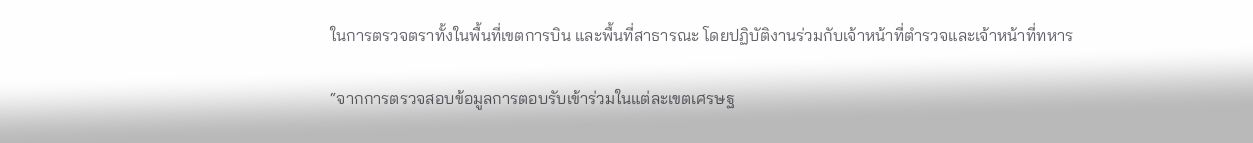ในการตรวจตราทั้งในพื้นที่เขตการบิน และพื้นที่สาธารณะ โดยปฏิบัติงานร่วมกับเจ้าหน้าที่ตำรวจและเจ้าหน้าที่ทหาร

“จากการตรวจสอบข้อมูลการตอบรับเข้าร่วมในแต่ละเขตเศรษฐ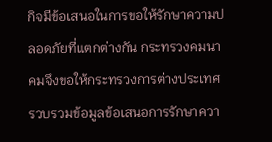กิจมีข้อเสนอในการขอให้รักษาความปลอดภัยที่แตกต่างกัน กระทรวงคมนาคมจึงขอให้กระทรวงการต่างประเทศรวบรวมข้อมูลข้อเสนอการรักษาควา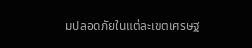มปลอดภัยในแต่ละเขตเศรษฐ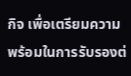กิจ เพื่อเตรียมความพร้อมในการรับรองต่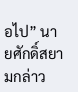อไป” นายศักดิ์สยามกล่าว